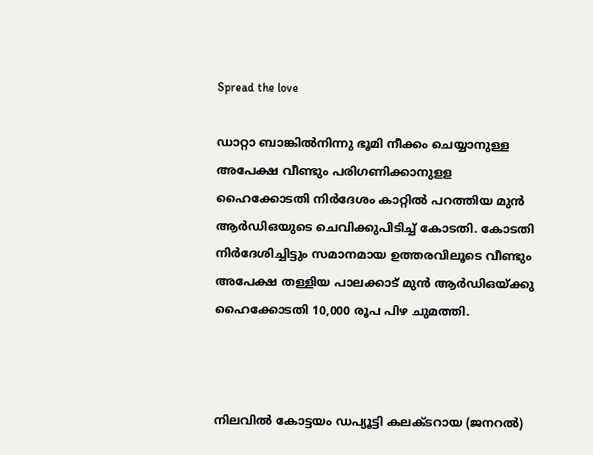Spread the love

ഡാറ്റാ ബാങ്കില്‍നിന്നു ഭൂമി നീക്കം ചെയ്യാനുള്ള അപേക്ഷ വീണ്ടും പരിഗണിക്കാനുളള ഹൈക്കോടതി നിര്‍ദേശം കാറ്റില്‍ പറത്തിയ മുന്‍ ആര്‍ഡിഒയുടെ ചെവിക്കുപിടിച്ച് കോടതി. കോടതി നിര്‍ദേശിച്ചിട്ടും സമാനമായ ഉത്തരവിലൂടെ വീണ്ടും അപേക്ഷ തള്ളിയ പാലക്കാട് മുന്‍ ആര്‍ഡിഒയ്ക്കു ഹൈക്കോടതി 10,000 രൂപ പിഴ ചുമത്തി.



നിലവില്‍ കോട്ടയം ഡപ്യൂട്ടി കലക്ടറായ (ജനറല്‍)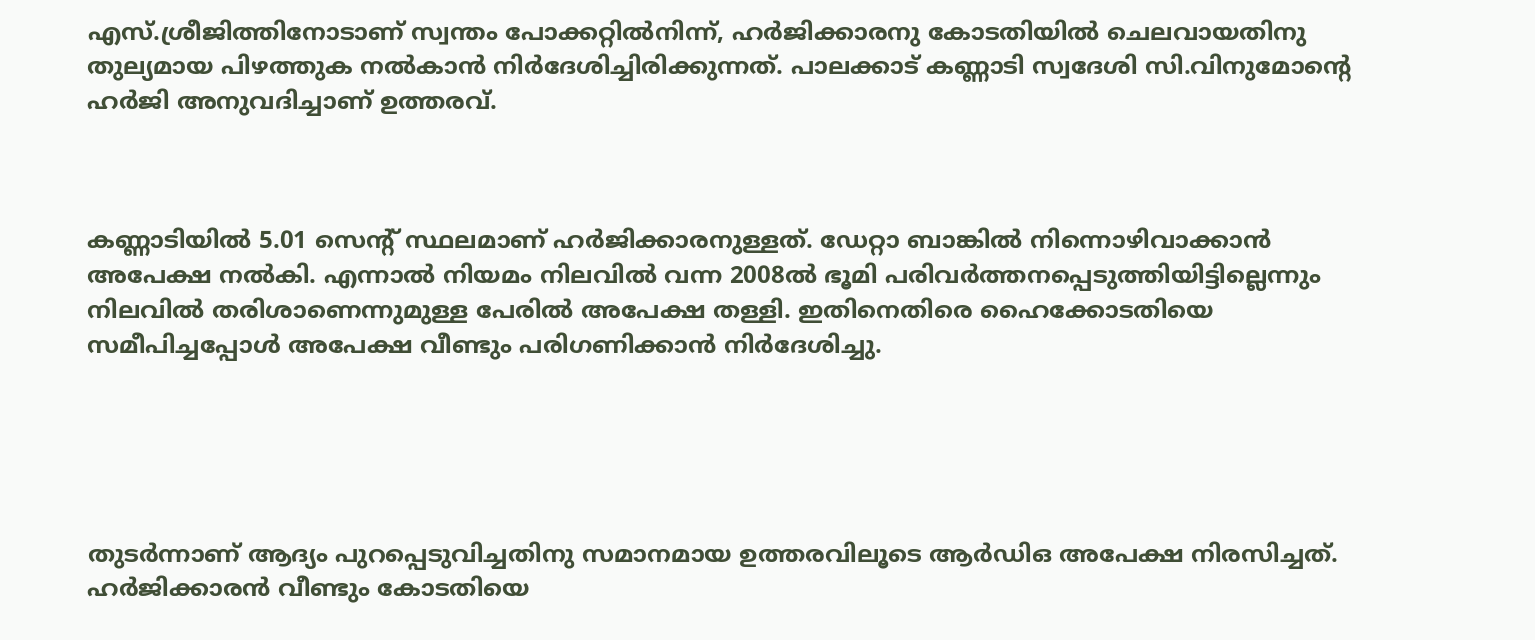എസ്.ശ്രീജിത്തിനോടാണ് സ്വന്തം പോക്കറ്റില്‍നിന്ന്, ഹര്‍ജിക്കാരനു കോടതിയില്‍ ചെലവായതിനു തുല്യമായ പിഴത്തുക നല്‍കാന്‍ നിര്‍ദേശിച്ചിരിക്കുന്നത്. പാലക്കാട് കണ്ണാടി സ്വദേശി സി.വിനുമോന്റെ ഹര്‍ജി അനുവദിച്ചാണ് ഉത്തരവ്.



കണ്ണാടിയില്‍ 5.01 സെന്റ് സ്ഥലമാണ് ഹര്‍ജിക്കാരനുള്ളത്. ഡേറ്റാ ബാങ്കില്‍ നിന്നൊഴിവാക്കാന്‍ അപേക്ഷ നല്‍കി. എന്നാല്‍ നിയമം നിലവില്‍ വന്ന 2008ല്‍ ഭൂമി പരിവര്‍ത്തനപ്പെടുത്തിയിട്ടില്ലെന്നും നിലവില്‍ തരിശാണെന്നുമുള്ള പേരില്‍ അപേക്ഷ തള്ളി. ഇതിനെതിരെ ഹൈക്കോടതിയെ സമീപിച്ചപ്പോള്‍ അപേക്ഷ വീണ്ടും പരിഗണിക്കാന്‍ നിര്‍ദേശിച്ചു.





തുടര്‍ന്നാണ് ആദ്യം പുറപ്പെടുവിച്ചതിനു സമാനമായ ഉത്തരവിലൂടെ ആര്‍ഡിഒ അപേക്ഷ നിരസിച്ചത്. ഹര്‍ജിക്കാരന്‍ വീണ്ടും കോടതിയെ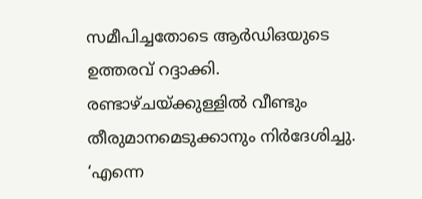സമീപിച്ചതോടെ ആര്‍ഡിഒയുടെ ഉത്തരവ് റദ്ദാക്കി. രണ്ടാഴ്ചയ്ക്കുള്ളില്‍ വീണ്ടും തീരുമാനമെടുക്കാനും നിര്‍ദേശിച്ചു. ‘എന്നെ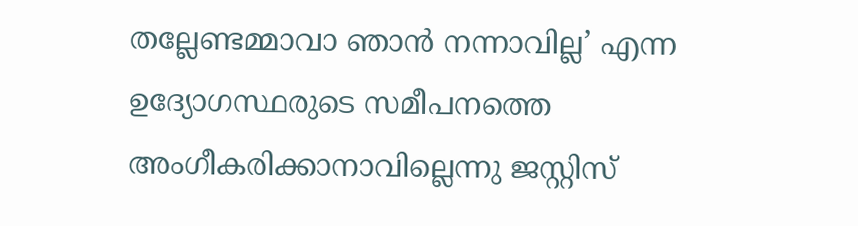തല്ലേണ്ടമ്മാവാ ഞാന്‍ നന്നാവില്ല’ എന്ന ഉദ്യോഗസ്ഥരുടെ സമീപനത്തെ അംഗീകരിക്കാനാവില്ലെന്നു ജസ്റ്റിസ്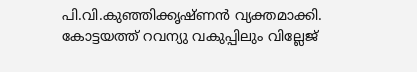പി.വി.കുഞ്ഞിക്കൃഷ്ണന്‍ വ്യക്തമാക്കി. കോട്ടയത്ത് റവന്യു വകുപ്പിലും വില്ലേജ്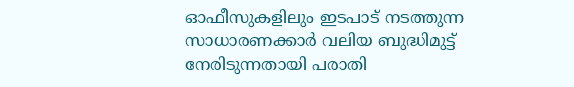ഓഫീസുകളിലും ഇടപാട് നടത്തുന്ന സാധാരണക്കാര്‍ വലിയ ബുദ്ധിമുട്ട് നേരിടുന്നതായി പരാതി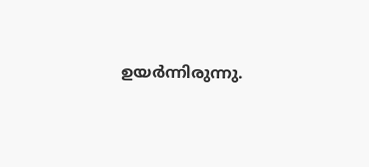ഉയര്‍ന്നിരുന്നു.